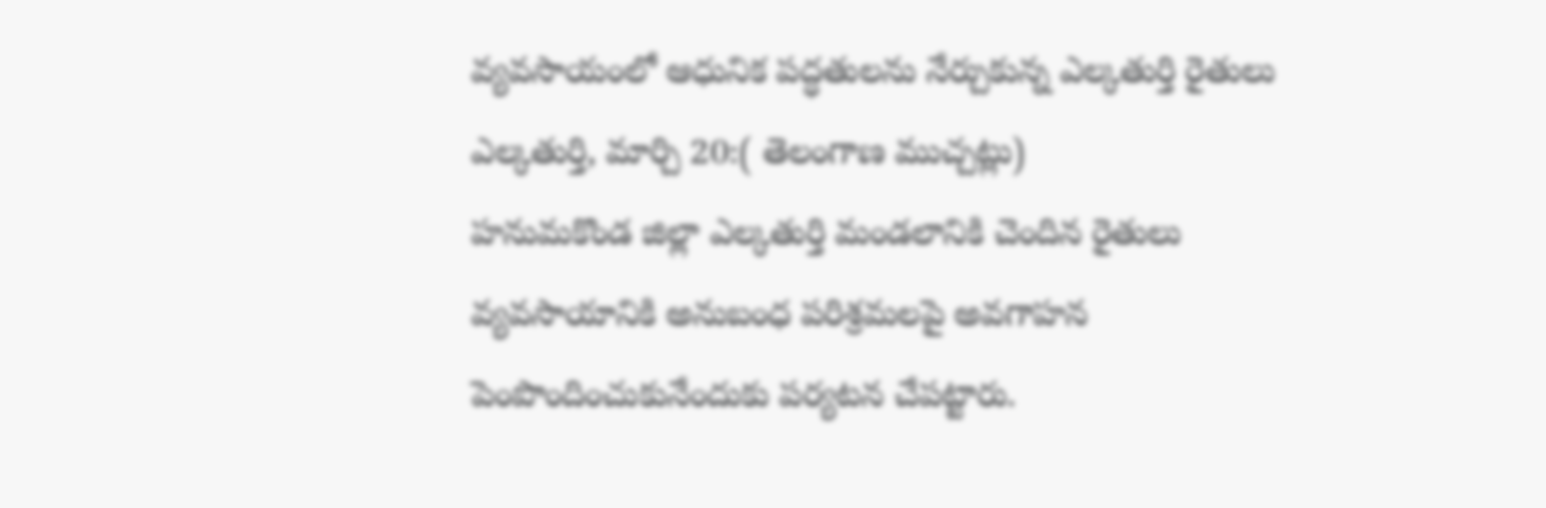వ్యవసాయంలో ఆధునిక పద్ధతులను నేర్చుకున్న ఎల్కతుర్తి రైతులు
ఎల్కతుర్తి, మార్చి 20:( తెలంగాణ ముచ్చట్లు)
హనుమకొండ జిల్లా ఎల్కతుర్తి మండలానికి చెందిన రైతులు వ్యవసాయానికి అనుబంధ పరిశ్రమలపై అవగాహన పెంపొందించుకునేందుకు పర్యటన చేపట్టారు.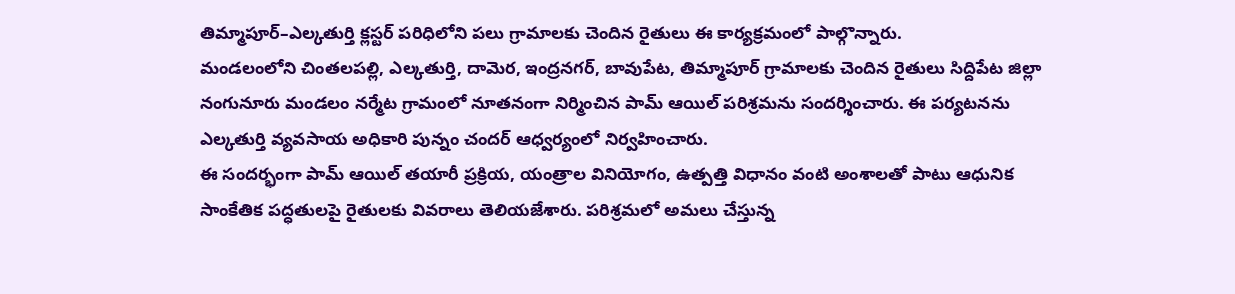తిమ్మాపూర్–ఎల్కతుర్తి క్లస్టర్ పరిధిలోని పలు గ్రామాలకు చెందిన రైతులు ఈ కార్యక్రమంలో పాల్గొన్నారు.
మండలంలోని చింతలపల్లి, ఎల్కతుర్తి, దామెర, ఇంద్రనగర్, బావుపేట, తిమ్మాపూర్ గ్రామాలకు చెందిన రైతులు సిద్దిపేట జిల్లా నంగునూరు మండలం నర్మేట గ్రామంలో నూతనంగా నిర్మించిన పామ్ ఆయిల్ పరిశ్రమను సందర్శించారు. ఈ పర్యటనను ఎల్కతుర్తి వ్యవసాయ అధికారి పున్నం చందర్ ఆధ్వర్యంలో నిర్వహించారు.
ఈ సందర్భంగా పామ్ ఆయిల్ తయారీ ప్రక్రియ, యంత్రాల వినియోగం, ఉత్పత్తి విధానం వంటి అంశాలతో పాటు ఆధునిక సాంకేతిక పద్ధతులపై రైతులకు వివరాలు తెలియజేశారు. పరిశ్రమలో అమలు చేస్తున్న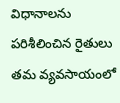విధానాలను పరిశీలించిన రైతులు తమ వ్యవసాయంలో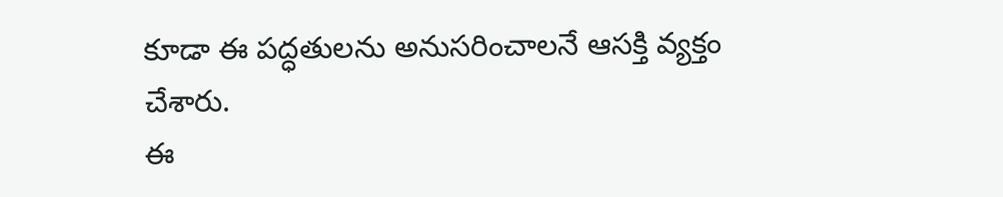కూడా ఈ పద్ధతులను అనుసరించాలనే ఆసక్తి వ్యక్తం చేశారు.
ఈ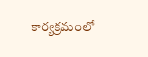కార్యక్రమంలో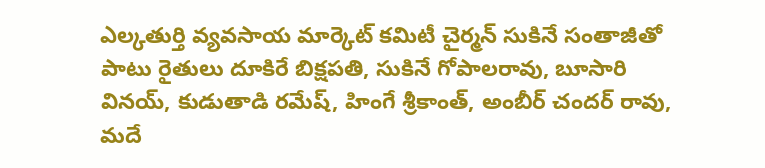ఎల్కతుర్తి వ్యవసాయ మార్కెట్ కమిటీ చైర్మన్ సుకినే సంతాజీతో పాటు రైతులు దూకిరే బిక్షపతి, సుకినే గోపాలరావు, బూసారి వినయ్, కుడుతాడి రమేష్, హింగే శ్రీకాంత్, అంబీర్ చందర్ రావు, మదే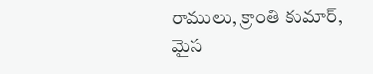రాములు, క్రాంతి కుమార్, మైస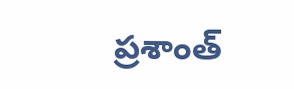ప్రశాంత్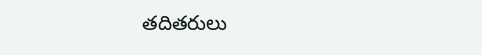తదితరులు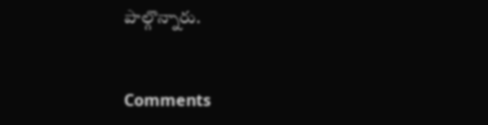పాల్గొన్నారు.


Comments